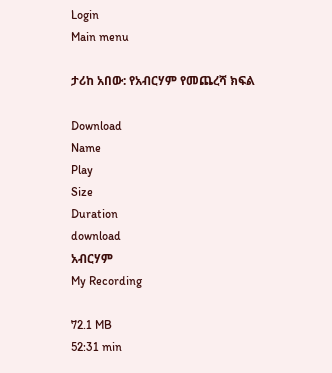Login
Main menu

ታሪከ አበው: የአብርሃም የመጨረሻ ክፍል

Download
Name
Play
Size
Duration
download
አብርሃም
My Recording

72.1 MB
52:31 min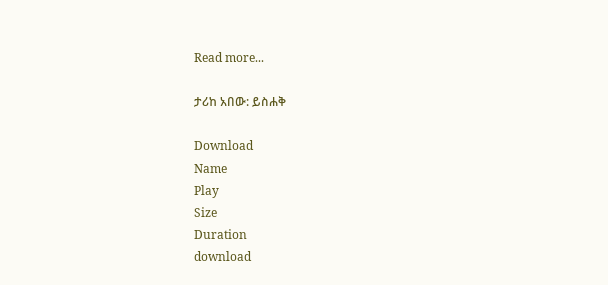Read more...

ታሪከ አበው: ይስሐቅ

Download
Name
Play
Size
Duration
download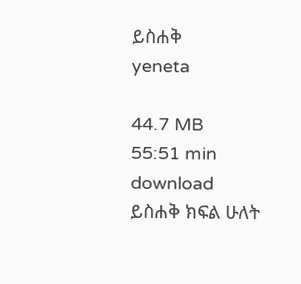ይስሐቅ
yeneta

44.7 MB
55:51 min
download
ይስሐቅ ክፍል ሁለት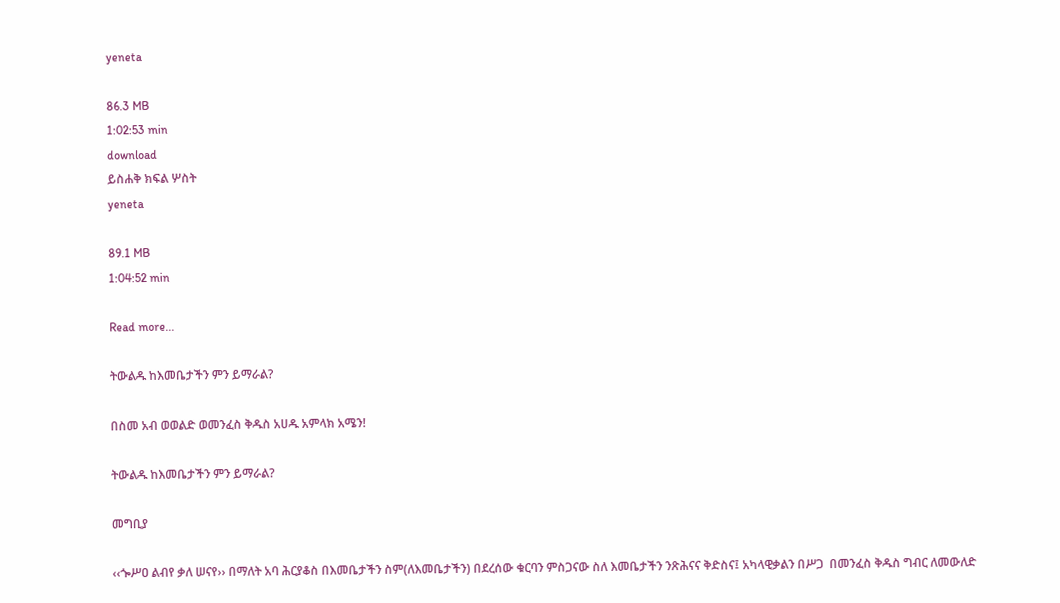yeneta

86.3 MB
1:02:53 min
download
ይስሐቅ ክፍል ሦስት
yeneta

89.1 MB
1:04:52 min

Read more...

ትውልዱ ከእመቤታችን ምን ይማራል?

በስመ አብ ወወልድ ወመንፈስ ቅዱስ አሀዱ አምላክ አሜን!

ትውልዱ ከእመቤታችን ምን ይማራል?

መግቢያ

‹‹ጐሥዐ ልብየ ቃለ ሠናየ›› በማለት አባ ሕርያቆስ በእመቤታችን ስም(ለእመቤታችን) በደረሰው ቁርባን ምስጋናው ስለ እመቤታችን ንጽሕናና ቅድስና፤ አካላዊቃልን በሥጋ  በመንፈስ ቅዱስ ግብር ለመውለድ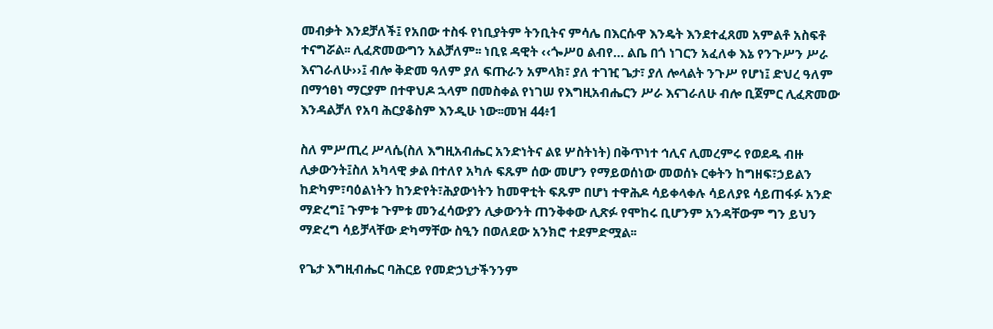መብቃት እንደቻለች፤ የአበው ተስፋ የነቢያትም ትንቢትና ምሳሌ በእርሱዋ እንዴት እንደተፈጸመ አምልቶ አስፍቶ ተናግሯል፡፡ ሊፈጽመውግን አልቻለም፡፡ ነቢዩ ዳዊት ‹‹ጐሥዐ ልብየ… ልቤ በጎ ነገርን አፈለቀ እኔ የንጉሥን ሥራ እናገራለሁ››፤ ብሎ ቅድመ ዓለም ያለ ፍጡራን አምላክ፣ ያለ ተገዢ ጌታ፣ ያለ ሎላልት ንጉሥ የሆነ፤ ድህረ ዓለም በማኅፀነ ማርያም በተዋህዶ ኋላም በመስቀል የነገሠ የእግዚአብሔርን ሥራ እናገራለሁ ብሎ ቢጀምር ሊፈጽመው እንዳልቻለ የአባ ሕርያቆስም እንዲሁ ነው፡፡መዝ 44፥1

ስለ ምሥጢረ ሥላሴ(ስለ እግዚአብሔር አንድነትና ልዩ ሦስትነት) በቅጥነተ ኅሊና ሊመረምሩ የወደዱ ብዙ ሊቃውንት፤ስለ አካላዊ ቃል በተለየ አካሉ ፍጹም ሰው መሆን የማይወሰነው መወሰኑ ርቀትን ከግዘፍ፣ኃይልን ከድካም፣ባዕልነትን ከንድየት፣ሕያውነትን ከመዋቲት ፍጹም በሆነ ተዋሕዶ ሳይቀላቀሉ ሳይለያዩ ሳይጠፋፉ አንድ ማድረግ፤ ጉምቱ ጉምቱ መንፈሳውያን ሊቃውንት ጠንቅቀው ሊጽፉ የሞከሩ ቢሆንም አንዳቸውም ግን ይህን ማድረግ ሳይቻላቸው ድካማቸው ስዒን በወለደው አንክሮ ተደምድሟል፡፡

የጌታ እግዚብሔር ባሕርይ የመድኃኒታችንንም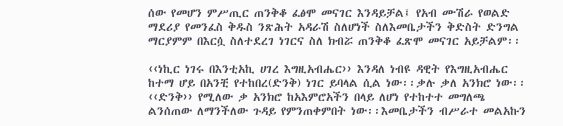ሰው የመሆን ምሥጢር ጠንቅቆ ፈፅሞ መናገር እንዳይቻል፤ የአብ ሙሽራ የወልድ ማደሪያ የመንፈስ ቅዱስ ንጽሕት አዳራሽ ስለሆነች ስለእመቤታችን ቅድስት ድንግል ማርያምም በእርሷ ስለተደረገ ነገርና ስለ ክብሯ ጠንቅቆ ፈጽሞ መናገር አይቻልም፡፡

‹‹ነኪር ነገሩ በእንቲአኪ ሀገረ እግዚአብሔር›› እንዳለ ነብዩ ዳዊት የእግዚአብሔር ከተማ ሆይ በአንቺ የተከበረ(ድንቅ) ነገር ይባላል ሲል ነው፡፡ቃሉ ቃለ አንክሮ ነው፡፡‹‹ድንቅ›› የሚለው ቃ አንክሮ ከአእምሮአችን በላይ ለሆነ የተከተተ መግለጫ ልንሰጠው ለማንችለው ጉዳይ የምንጠቀምበት ነው፡፡እመቤታችን ብሥራተ መልአኩን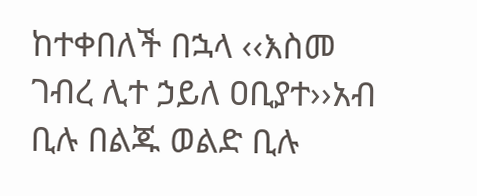ከተቀበለች በኋላ ‹‹እስመ ገብረ ሊተ ኃይለ ዐቢያተ››አብ ቢሉ በልጁ ወልድ ቢሉ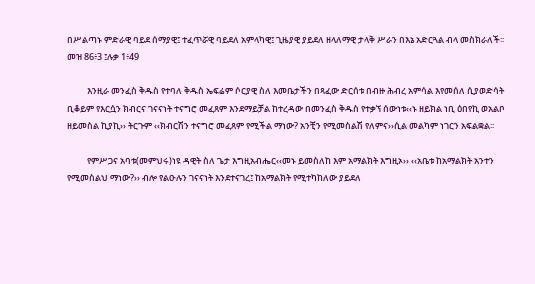በሥልጣኑ ምድራዊ ባይደ ሰማያዊ፤ ተፈጥሯዊ ባይደለ አምላካዊ፤ ጊዜያዊ ያይደለ ዘላለማዊ ታላቅ ሥራን በእኔ አድርጓል ብላ መስክራለች፡፡መዝ 86፥3 ፤ሉቃ 1፥49

          እንዚራ መንፈስ ቅዱስ የተባለ ቅዱስ ኤፍሬም ሶርያዊ ስለ እመቤታችን በጻፈው ድርሰቱ በብዙ ሕብረ አምሳል እየመሰለ ሲያወድሳት ቢቆይም የእርሷን ክብርና ገናናነት ተናግሮ መፈጸም እንደማይቻል ከተረዳው በመንፈስ ቅዱስ የተቃኘ ሰውነቱ‹‹ኑ ዘይክል ነቢ ዕበየኪ ወአልቦ ዘይመስል ኪያኪ›› ትርጉም ‹‹ክብርሽን ተናግሮ መፈጸም የሚችል ማነው? አንቺን የሚመስልሽ የለምና››ሲል መልካም ነገርን አፍልቋል፡፡

          የምሥጋና አባቱ(መምህሩ)ነዩ ዳዊት ስለ ጌታ እግዚአብሔር‹‹መኑ ይመስለከ እም አማልክት እግዚኦ›› ‹‹አቤቱ ከአማልክት አንተን የሚመስልህ ማነው?›› ብሎ የልዑሉን ገናናነት እንደተናገረ፤ ከአማልክት የሚተካከለው ያይደለ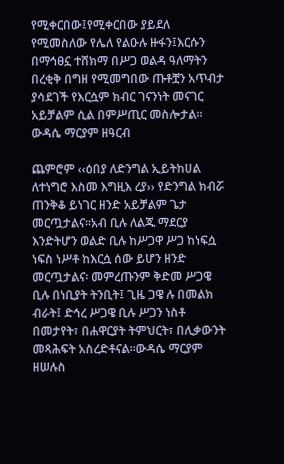የሚቀርበው፤የሚቀርበው ያይደለ የሚመስለው የሌለ የልዑሉ ዙፋን፤እርሱን በማኅፀኗ ተሸክማ በሥጋ ወልዳ ዓለማትን በረቂቅ በግዘ የሚመግበው ጡቶቿን አጥብታ ያሳደገች የእርሷም ክብር ገናንነት መናገር አይቻልም ሲል በምሥጢር መስሎታል፡፡ውዳሴ ማርያም ዘዓርብ

ጨምሮም ‹‹ዕበያ ለድንግል ኢይትከሀል ለተነግሮ እስመ እግዚእ ረያ›› የድንግል ክብሯ ጠንቅቆ ይነገር ዘንድ አይቻልም ጌታ መርጧታልና፡፡አብ ቢሉ ለልጁ ማደርያ እንድትሆን ወልድ ቢሉ ከሥጋዋ ሥጋ ከነፍሷ ነፍስ ነሥቶ ከእርሷ ሰው ይሆን ዘንድ መርጧታልና፡ መምረጡንም ቅድመ ሥጋዌ ቢሉ በነቢያት ትንቢት፤ ጊዜ ጋዌ ሉ በመልክ ብራት፤ ድኅረ ሥጋዌ ቢሉ ሥጋን ነስቶ በመታየት፣ በሐዋርያት ትምህርት፣ በሊቃውንት መጻሕፍት አስረድቶናል፡፡ውዳሴ ማርያም ዘሠሉስ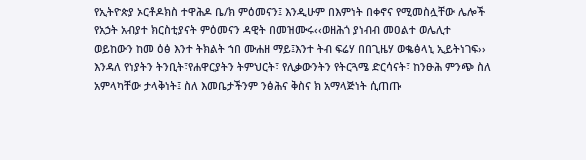የኢትዮጵያ ኦርቶዶክስ ተዋሕዶ ቤ/ክ ምዕመናን፤ እንዲሁም በእምነት በቀኖና የሚመስሏቸው ሌሎች የአኃት አብያተ ክርስቲያናት ምዕመናን ዳዊት በመዝሙሩ‹‹ወዘሕጎ ያነብብ መዐልተ ወሌሊተ ወይከውን ከመ ዕፅ እንተ ትክልት ኀበ ሙሐዘ ማይ፤እንተ ትብ ፍሬሃ በበጊዜሃ ወቈፅላኒ ኢይትነገፍ›› እንዳለ የነያትን ትንቢት፣የሐዋርያትን ትምህርት፣ የሊቃውንትን የትርጓሜ ድርሳናት፣ ከንፁሕ ምንጭ ስለ አምላካቸው ታላቅነት፤ ስለ እመቤታችንም ንፅሕና ቅስና ክ አማላጅነት ሲጠጡ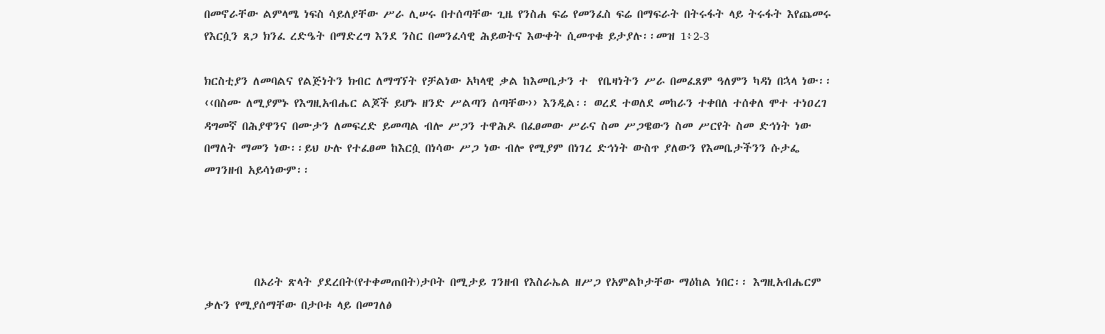በመኖራቸው ልምላሜ ነፍስ ሳይለያቸው ሥራ ሊሠሩ በተሰጣቸው ጊዜ የንስሐ ፍሬ የመንፈስ ፍሬ በማፍራት በትሩፋት ላይ ትሩፋት እየጨመሩ የእርሷን ጸጋ ክንፈ ረድዔት በማድረግ እንደ ንስር በመንፈሳዊ ሕይወትና እውቀት ሲመጥቁ ይታያሉ፡፡መዝ 1፥2-3

ክርስቲያን ለመባልና የልጅነትን ክብር ለማግኘት የቻልነው አካላዊ ቃል ከእመቤታን ተ  የቤዛነትን ሥራ በመፈጸም ዓለምን ካዳነ በኋላ ነው፡፡‹‹በስሙ ለሚያምኑ የእግዚአብሔር ልጆች ይሆኑ ዘንድ ሥልጣን ሰጣቸው›› እንዲል፡፡ ወረደ ተወለደ መከራን ተቀበለ ተሰቀለ ሞተ ተነዐረገ ዳግመኛ በሕያዋንና በሙታን ለመፍረድ ይመጣል ብሎ ሥጋን ተዋሕዶ በፈፀመው ሥራና ስመ ሥጋዌውን ስመ ሥርየት ስመ ድኅነት ነው በማለት ማመን ነው፡፡ይህ ሁሉ የተፈፀመ ከእርሷ በነሳው ሥጋ ነው ብሎ የሚያም በነገረ ድኅነት ውስጥ ያለውን የእመቤታችንን ሱታፌ መገንዘብ አይሳነውም፡፡




          በኦሪት ጽላት ያደረበት(የተቀመጠበት)ታቦት በሚታይ ገንዘብ የእስራኤል ዘሥጋ የአምልኮታቸው ማዕከል ነበር፡፡ እግዚአብሔርም ቃሉን የሚያሰማቸው በታቦቱ ላይ በመገለፅ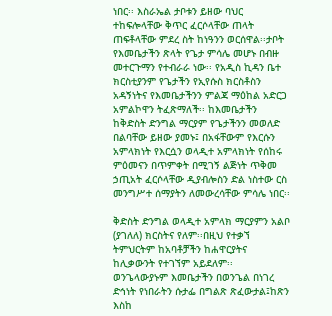ነበር፡፡ እስራኤል ታቦቱን ይዘው ባህር ተከፍሎላቸው ቅጥር ፈርሶላቸው ጠላት ጠፍቶላቸው ምደረ ስት ከነዓንን ወርሰዋል፡፡ታቦት የእመቤታችን ጽላት የጌታ ምሳሌ መሆኑ በብዙ መተርጉማን የተብራራ ነው፡፡ የአዲስ ኪዳን ቤተ ክርስቲያንም የጌታችን የኢየሱስ ክርስቶስን አዳኝነትና የእመቤታችንን ምልጃ ማዕከል አድርጋ አምልኮዋን ትፈጽማለች፡፡ ከእመቤታችን ከቅድስት ድንግል ማርያም የጌታችንን መወለድ በልባቸው ይዘው ያመኑ፤ በአፋቸውም የእርሱን አምላክነት የእርሷን ወላዲተ አምላክነት የሰከሩ ምዕመናን በጥምቀት በሚገኝ ልጅነት ጥቅመ ኃጢአት ፈርሶላቸው ዲያብሎስን ድል ነስተው ርስ መንግሥተ ሰማያትን ለመውረሳቸው ምሳሌ ነበር፡፡

ቅድስት ድንግል ወላዲተ አምላክ ማርያምን አልቦ (ያገለለ) ክርስትና የለም፡፡በዚህ የተቃኘ ትምህርትም ከአባቶቻችን ከሐዋርያትና ከሊቃውንት የተገኘም አይደለም፡፡ ወንጌላውያኑም እመቤታችን በወንጌል በነገረ ድኅነት የነበራትን ሱታፌ በግልጽ ጽፈውታል፤ከጽን እስከ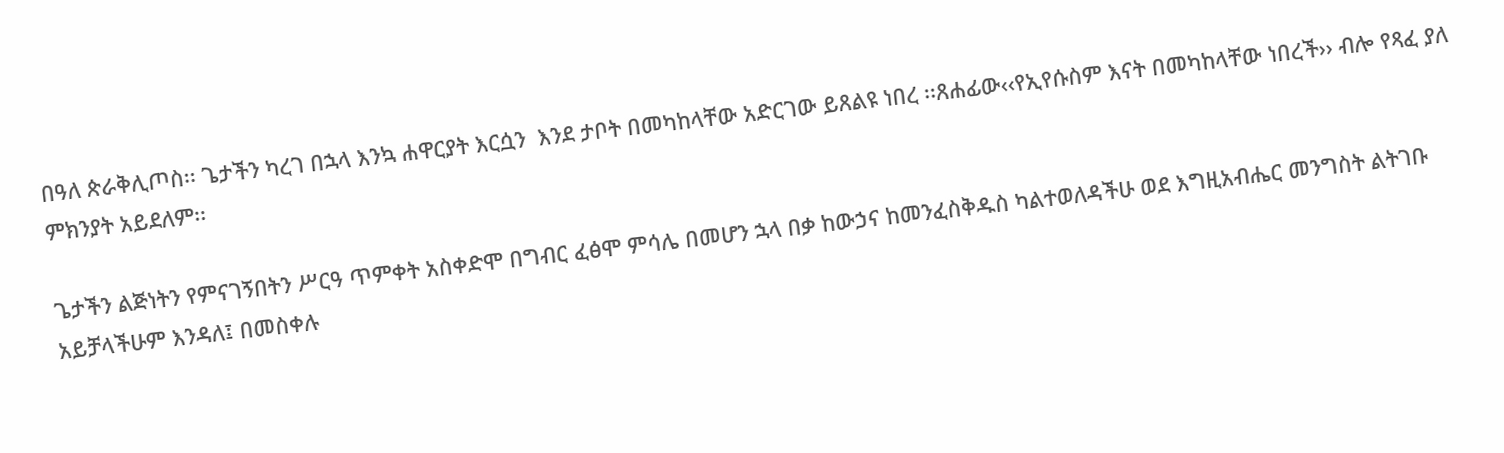በዓለ ጵራቅሊጦስ፡፡ ጌታችን ካረገ በኋላ እንኳ ሐዋርያት እርሷን  እንደ ታቦት በመካከላቸው አድርገው ይጸልዩ ነበረ ፡፡ጸሐፊው‹‹የኢየሱስም እናት በመካከላቸው ነበረች›› ብሎ የጻፈ ያለ ምክንያት አይደለም፡፡

ጌታችን ልጅነትን የምናገኝበትን ሥርዓ ጥምቀት አስቀድሞ በግብር ፈፅሞ ምሳሌ በመሆን ኋላ በቃ ከውኃና ከመንፈስቅዱስ ካልተወለዳችሁ ወደ እግዚአብሔር መንግስት ልትገቡ አይቻላችሁም እንዳለ፤ በመስቀሉ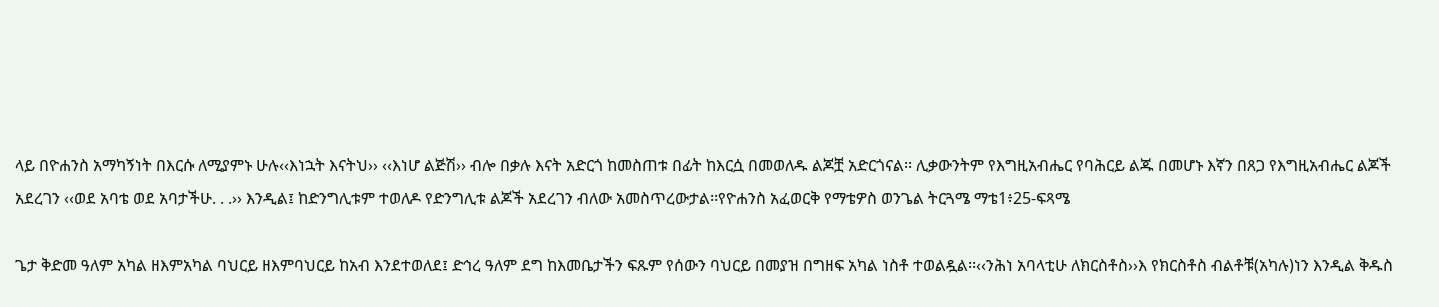ላይ በዮሐንስ አማካኝነት በእርሱ ለሚያምኑ ሁሉ‹‹እነኋት እናትህ›› ‹‹እነሆ ልጅሽ›› ብሎ በቃሉ እናት አድርጎ ከመስጠቱ በፊት ከእርሷ በመወለዱ ልጆቿ አድርጎናል፡፡ ሊቃውንትም የእግዚአብሔር የባሕርይ ልጁ በመሆኑ እኛን በጸጋ የእግዚአብሔር ልጆች አደረገን ‹‹ወደ አባቴ ወደ አባታችሁ. . .›› እንዲል፤ ከድንግሊቱም ተወለዶ የድንግሊቱ ልጆች አደረገን ብለው አመስጥረውታል፡፡የዮሐንስ አፈወርቅ የማቴዎስ ወንጌል ትርጓሜ ማቴ1፥25-ፍጻሜ

ጌታ ቅድመ ዓለም አካል ዘእምአካል ባህርይ ዘእምባህርይ ከአብ እንደተወለደ፤ ድኅረ ዓለም ደግ ከእመቤታችን ፍጹም የሰውን ባህርይ በመያዝ በግዘፍ አካል ነስቶ ተወልዷል፡፡‹‹ንሕነ አባላቲሁ ለክርስቶስ››እ የክርስቶስ ብልቶቹ(አካሉ)ነን እንዲል ቅዱስ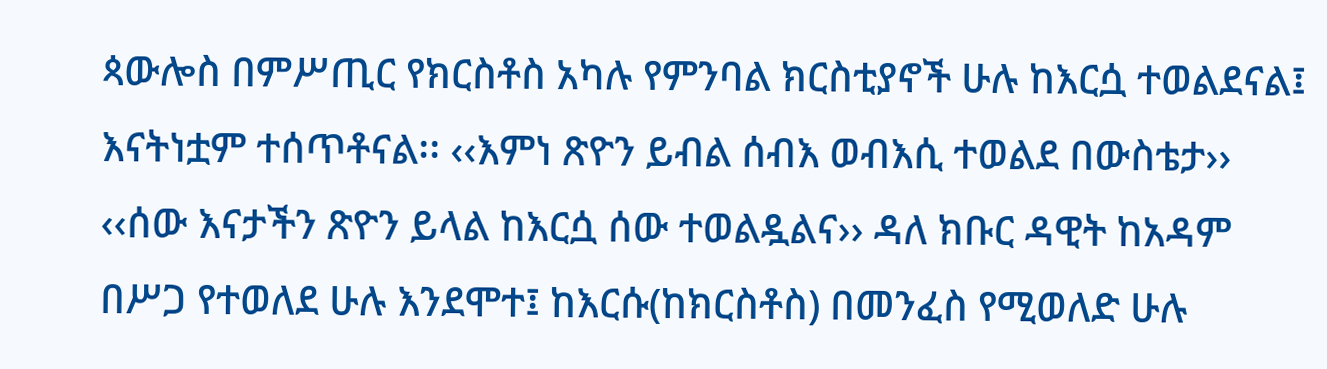ጳውሎስ በምሥጢር የክርስቶስ አካሉ የምንባል ክርስቲያኖች ሁሉ ከእርሷ ተወልደናል፤ እናትነቷም ተሰጥቶናል፡፡ ‹‹እምነ ጽዮን ይብል ሰብእ ወብእሲ ተወልደ በውስቴታ›› ‹‹ሰው እናታችን ጽዮን ይላል ከእርሷ ሰው ተወልዷልና›› ዳለ ክቡር ዳዊት ከአዳም በሥጋ የተወለደ ሁሉ እንደሞተ፤ ከእርሱ(ከክርስቶስ) በመንፈስ የሚወለድ ሁሉ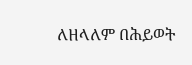ለዘላለም በሕይወት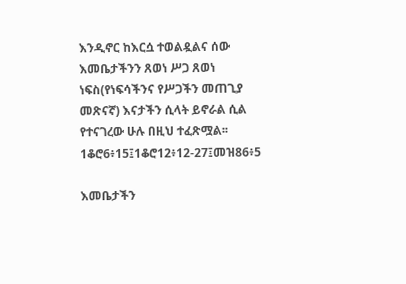እንዲኖር ከእርሷ ተወልዷልና ሰው እመቤታችንን ጸወነ ሥጋ ጸወነ ነፍስ(የነፍሳችንና የሥጋችን መጠጊያ መጽናኛ) እናታችን ሲላት ይኖራል ሲል የተናገረው ሁሉ በዚህ ተፈጽሟል፡፡1ቆሮ6፥15፤1ቆሮ12፥12-27፤መዝ86፥5

እመቤታችን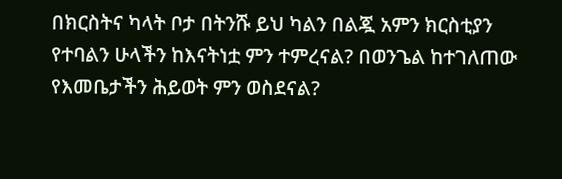በክርስትና ካላት ቦታ በትንሹ ይህ ካልን በልጇ አምን ክርስቲያን የተባልን ሁላችን ከእናትነቷ ምን ተምረናል? በወንጌል ከተገለጠው የእመቤታችን ሕይወት ምን ወስደናል?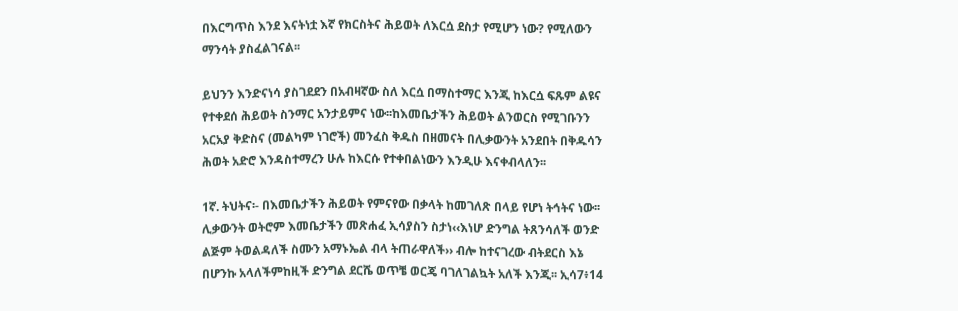በእርግጥስ እንደ እናትነቷ እኛ የክርስትና ሕይወት ለእርሷ ደስታ የሚሆን ነው? የሚለውን ማንሳት ያስፈልገናል፡፡

ይህንን እንድናነሳ ያስገደደን በአብዛኛው ስለ እርሷ በማስተማር እንጂ ከእርሷ ፍጹም ልዩና የተቀደሰ ሕይወት ስንማር አንታይምና ነው፡፡ከእመቤታችን ሕይወት ልንወርስ የሚገቡንን  አርአያ ቅድስና (መልካም ነገሮች) መንፈስ ቅዱስ በዘመናት በሊቃውንት አንደበት በቅዱሳን ሕወት አድሮ እንዳስተማረን ሁሉ ከእርሱ የተቀበልነውን እንዲሁ እናቀብላለን፡፡

1ኛ. ትህትና፡- በእመቤታችን ሕይወት የምናየው በቃላት ከመገለጽ በላይ የሆነ ትኅትና ነው፡፡ ሊቃውንት ወትሮም እመቤታችን መጽሐፈ ኢሳያስን ስታነ‹‹እነሆ ድንግል ትጸንሳለች ወንድ ልጅም ትወልዳለች ስሙን አማኑኤል ብላ ትጠራዋለች›› ብሎ ከተናገረው ብትደርስ እኔ በሆንኩ አላለችምከዚች ድንግል ደርሼ ወጥቼ ወርጄ ባገለገልኳት አለች እንጂ፡፡ ኢሳ7፥14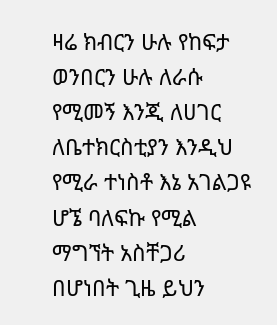ዛሬ ክብርን ሁሉ የከፍታ ወንበርን ሁሉ ለራሱ የሚመኝ እንጂ ለሀገር ለቤተክርስቲያን እንዲህ የሚራ ተነስቶ እኔ አገልጋዩ ሆኜ ባለፍኩ የሚል ማግኘት አስቸጋሪ በሆነበት ጊዜ ይህን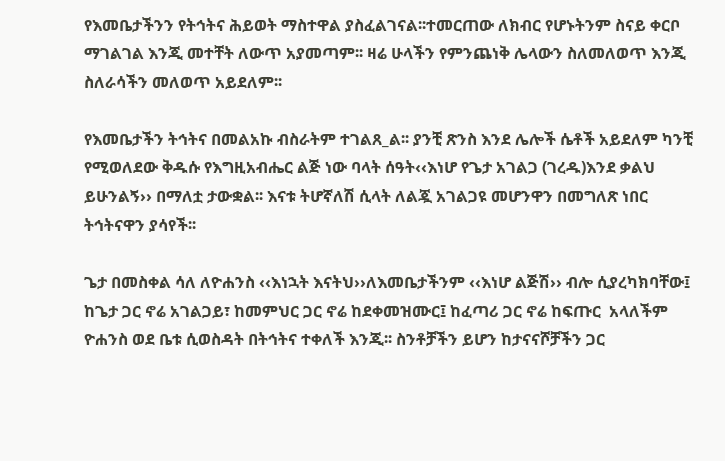የእመቤታችንን የትኅትና ሕይወት ማስተዋል ያስፈልገናል፡፡ተመርጠው ለክብር የሆኑትንም ስናይ ቀርቦ ማገልገል እንጂ መተቸት ለውጥ አያመጣም፡፡ ዛሬ ሁላችን የምንጨነቅ ሌላውን ስለመለወጥ እንጂ ስለራሳችን መለወጥ አይደለም፡፡

የእመቤታችን ትኅትና በመልአኩ ብስራትም ተገልጸ_ል፡፡ ያንቺ ጽንስ እንደ ሌሎች ሴቶች አይደለም ካንቺ የሚወለደው ቅዱሱ የእግዚአብሔር ልጅ ነው ባላት ሰዓት‹‹እነሆ የጌታ አገልጋ (ገረዱ)እንደ ቃልህ ይሁንልኝ›› በማለቷ ታውቋል፡፡ እናቱ ትሆኛለሽ ሲላት ለልጇ አገልጋዩ መሆንዋን በመግለጽ ነበር ትኅትናዋን ያሳየች፡፡

ጌታ በመስቀል ሳለ ለዮሐንስ ‹‹እነኋት እናትህ››ለእመቤታችንም ‹‹እነሆ ልጅሽ›› ብሎ ሲያረካክባቸው፤ ከጌታ ጋር ኖሬ አገልጋይ፣ ከመምህር ጋር ኖሬ ከደቀመዝሙር፤ ከፈጣሪ ጋር ኖሬ ከፍጡር  አላለችም ዮሐንስ ወደ ቤቱ ሲወስዳት በትኅትና ተቀለች እንጂ፡፡ ስንቶቻችን ይሆን ከታናናሾቻችን ጋር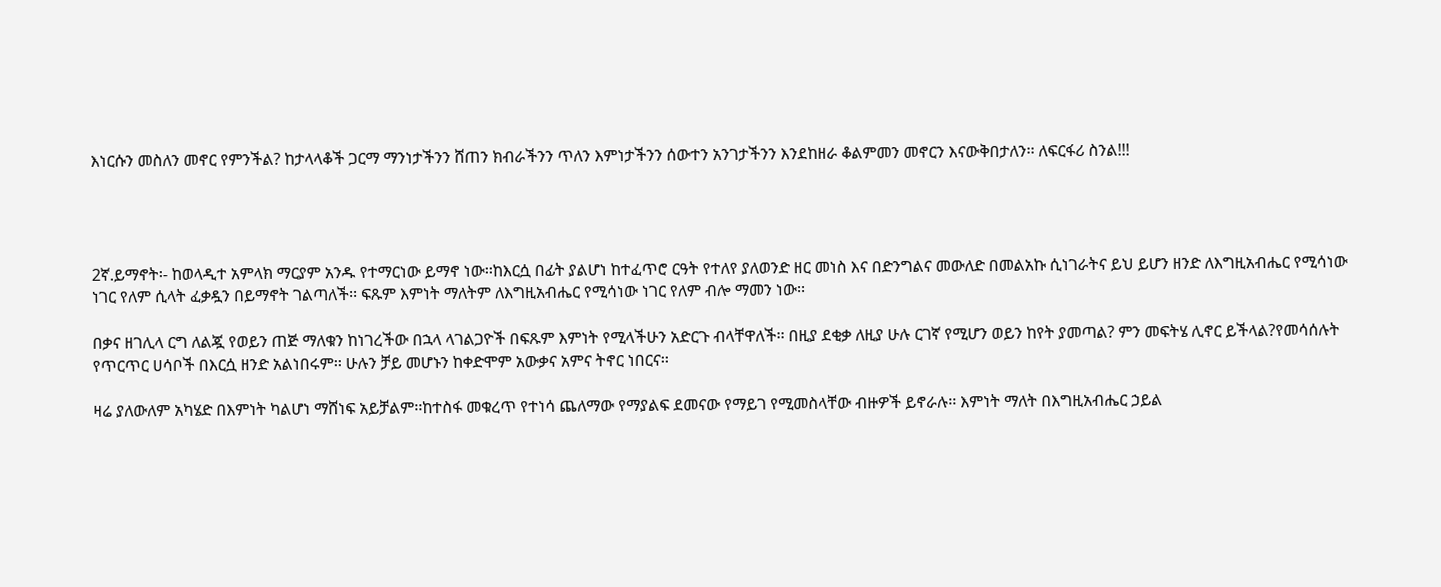እነርሱን መስለን መኖር የምንችል? ከታላላቆች ጋርማ ማንነታችንን ሸጠን ክብራችንን ጥለን እምነታችንን ሰውተን አንገታችንን እንደከዘራ ቆልምመን መኖርን እናውቅበታለን፡፡ ለፍርፋሪ ስንል!!!




2ኛ.ይማኖት፡- ከወላዲተ አምላክ ማርያም አንዱ የተማርነው ይማኖ ነው፡፡ከእርሷ በፊት ያልሆነ ከተፈጥሮ ርዓት የተለየ ያለወንድ ዘር መነስ እና በድንግልና መውለድ በመልአኩ ሲነገራትና ይህ ይሆን ዘንድ ለእግዚአብሔር የሚሳነው ነገር የለም ሲላት ፈቃዷን በይማኖት ገልጣለች፡፡ ፍጹም እምነት ማለትም ለእግዚአብሔር የሚሳነው ነገር የለም ብሎ ማመን ነው፡፡

በቃና ዘገሊላ ርግ ለልጇ የወይን ጠጅ ማለቁን ከነገረችው በኋላ ላገልጋዮች በፍጹም እምነት የሚላችሁን አድርጉ ብላቸዋለች፡፡ በዚያ ደቂቃ ለዚያ ሁሉ ርገኛ የሚሆን ወይን ከየት ያመጣል? ምን መፍትሄ ሊኖር ይችላል?የመሳሰሉት የጥርጥር ሀሳቦች በእርሷ ዘንድ አልነበሩም፡፡ ሁሉን ቻይ መሆኑን ከቀድሞም አውቃና አምና ትኖር ነበርና፡፡

ዛሬ ያለውለም አካሄድ በእምነት ካልሆነ ማሸነፍ አይቻልም፡፡ከተስፋ መቁረጥ የተነሳ ጨለማው የማያልፍ ደመናው የማይገ የሚመስላቸው ብዙዎች ይኖራሉ፡፡ እምነት ማለት በእግዚአብሔር ኃይል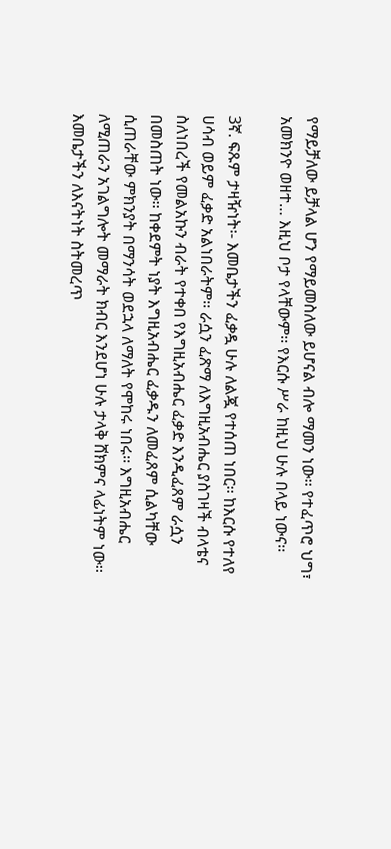የማይቻለው ይቻላል ሆን የማይመስለው ይሆናል ብሎ ማመን ነው፡፡ የተፈጥሮ ህግ፣ አመክንዮ ወዘተ… እዚህ ቦታ የላቸውም፡፡ የእርሱ ሥራ ከዚህ ሁሉ በላይ ነውና፡፡

3ኛ. ፍጹም ታዛዥነት፡- እመቤታችን ፈቃዷ ሁሉ ለልጇ የተሰጠ ነበር፡፡ ከእርሱ የተለየ ሀሳብ ወይም ፈቃድ አልነበራትም፡፡ ራሷን ፈጽማ ለእግዚአብሔር ያስገዛች ብላቴና ስለነበረች የመልአኩን ብራት የተቀበ የእግዚአብሔር ፈቃድ እንዲፈጸም ራሷን በመስጠት ነው፡፡ ከቀደምት ነያት እግዚአብሔር ፈቃዱን ለመፈጸም ሲልካቸው ሲጠራቸው ምክንያት በማንሳት ወደኋላ ለማለት የሞከሩ ነበሩ፡፡ እግዚአብሔር ለሚጠራን አገልግሎት መማራት ክብር እንደሆነ ሁሉ ታላቅ ሸክምና ላፊነትም ነው፡፡ እመቤታችን ለእናትነት ስትመረጥ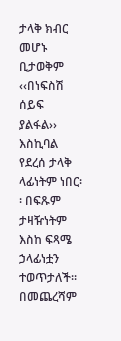ታላቅ ክብር መሆኑ ቢታወቅም ‹‹በነፍስሽ ሰይፍ ያልፋል›› እስኪባል የደረሰ ታላቅ ላፊነትም ነበር፡፡ በፍጹም ታዛዥነትም እስከ ፍጻሜ ኃላፊነቷን ተወጥታለች፡፡ በመጨረሻም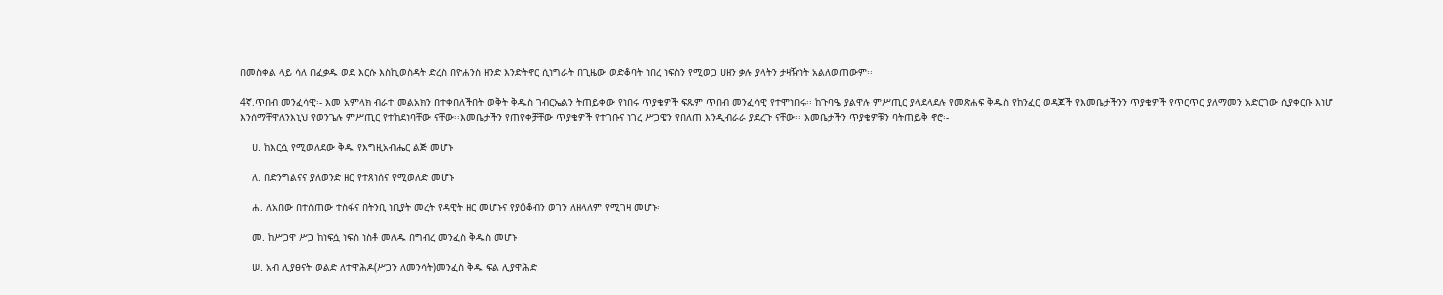በመስቀል ላይ ሳለ በፈቃዱ ወደ እርሱ እስኪወስዳት ድረስ በዮሐንስ ዘንድ እንድትኖር ሲነግራት በጊዜው ወድቆባት ነበረ ነፍስን የሚወጋ ሀዘን ቃሉ ያላትን ታዛዥነት አልለወጠውም፡፡

4ኛ.ጥበብ መንፈሳዊ፡- እመ አምላክ ብራተ መልአክን በተቀበለችበት ወቅት ቅዱስ ገብርኤልን ትጠይቀው የነበሩ ጥያቄዎች ፍጹም ጥበብ መንፈሳዊ የተሞነበሩ፡፡ ከጉባዔ ያልዋሉ ምሥጢር ያላደላደሉ የመጽሐፍ ቅዱስ የከንፈር ወዳጆች የእመቤታችንን ጥያቄዎች የጥርጥር ያለማመን አድርገው ሲያቀርቡ እነሆ እንሰማቸዋለንእኒህ የወንጌሉ ምሥጢር የተከደነባቸው ናቸው፡፡እመቤታችን የጠየቀቻቸው ጥያቄዎች የተገቡና ነገረ ሥጋዌን የበለጠ እንዲብራራ ያደረጉ ናቸው፡፡ እመቤታችን ጥያቄዎቹን ባትጠይቅ ኖሮ፡-

    ሀ. ከእርሷ የሚወለደው ቅዱ የእግዚአብሔር ልጅ መሆኑ

    ለ. በድንግልናና ያለወንድ ዘር የተጸነሰና የሚወለድ መሆኑ

    ሐ. ለአበው በተሰጠው ተስፋና በትንቢ ነቢያት መረት የዳዊት ዘር መሆኑና የያዕቆብን ወገን ለዘላለም የሚገዛ መሆኑ፡

    መ. ከሥጋዋ ሥጋ ከነፍሷ ነፍስ ነስቶ መለዱ በግብረ መንፈስ ቅዱስ መሆኑ

    ሠ. አብ ሊያፀናት ወልድ ለተዋሕዶ(ሥጋን ለመንሳት)መንፈስ ቅዱ ፍል ሊያዋሕድ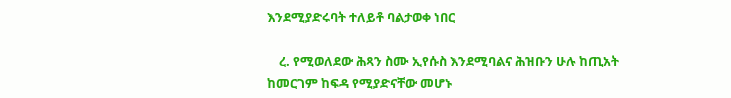እንደሚያድሩባት ተለይቶ ባልታወቀ ነበር

    ረ. የሚወለደው ሕጻን ስሙ ኢየሱስ እንደሚባልና ሕዝቡን ሁሉ ከጢአት ከመርገም ከፍዳ የሚያድናቸው መሆኑ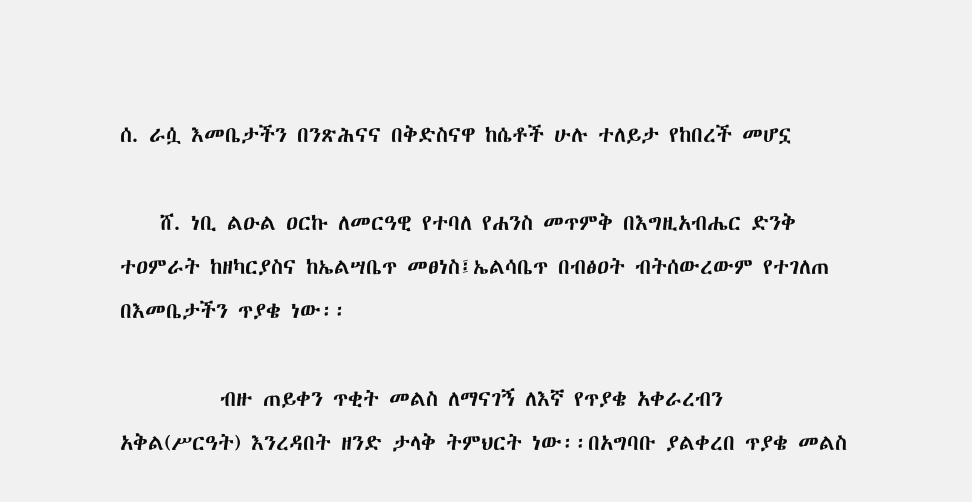ሰ. ራሷ እመቤታችን በንጽሕናና በቅድስናዋ ከሴቶች ሁሉ ተለይታ የከበረች መሆኗ

    ሸ. ነቢ ልዑል ዐርኩ ለመርዓዊ የተባለ የሐንስ መጥምቅ በእግዚአብሔር ድንቅ ተዐምራት ከዘካርያስና ከኤልሣቤጥ መፀነስ፤ኤልሳቤጥ በብፅዐት ብትሰውረውም የተገለጠ በእመቤታችን ጥያቄ ነው፡፡

          ብዙ ጠይቀን ጥቂት መልስ ለማናገኝ ለእኛ የጥያቄ አቀራረብን አቅል(ሥርዓት) እንረዳበት ዘንድ ታላቅ ትምህርት ነው፡፡በአግባቡ ያልቀረበ ጥያቄ መልስ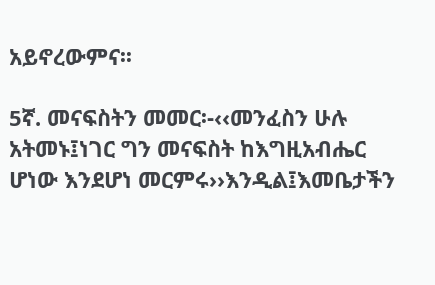አይኖረውምና፡፡

5ኛ. መናፍስትን መመር፡-‹‹መንፈስን ሁሉ አትመኑ፤ነገር ግን መናፍስት ከእግዚአብሔር ሆነው እንደሆነ መርምሩ››እንዲል፤እመቤታችን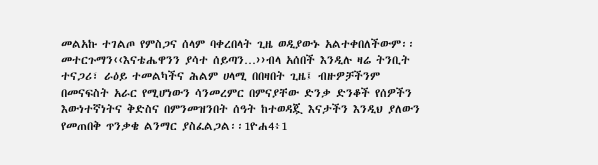መልአኩ ተገልጦ የምስጋና ሰላም ባቀረበላት ጊዜ ወዲያውኑ አልተቀበለችውም፡፡መተርጉማን‹‹እናቴሔዋንን ያሳተ ሰይጣን…››ብላ አሰበች እንዲሉ ዛሬ ትንቢት ተናጋሪ፣ ራዕይ ተመልካችና ሕልም ሀላሚ በበዛበት ጊዜ፤ ብዙዎቻችንም በመናፍስት አራር የሚሆነውን ሳንመረምር በምናያቸው ድንቃ ድንቆች የሰዎችን እውነተኛነትና ቅድስና በምንመዝንበት ሰዓት ከተወዳጇ እናታችን እንዲህ ያለውን የመጠበቅ ጥንቃቄ ልንማር ያስፈልጋል፡፡1ዮሐ4፥1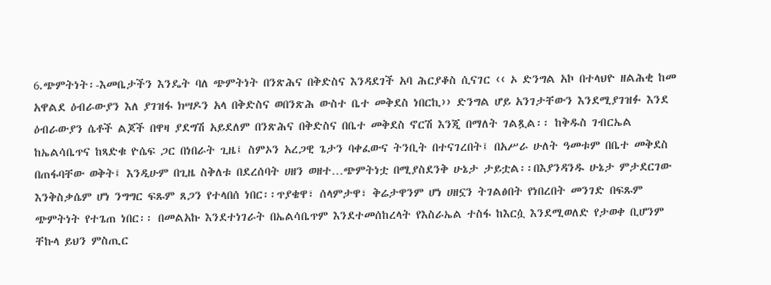6.ጭምትነት፡-እመቤታችን እንዴት ባለ ጭምትነት በንጽሕና በቅድስና እንዳደገች አባ ሕርያቆስ ሲናገር ‹‹ ኦ ድንግል አኮ በተላህዮ ዘልሕቂ ከመ አዋልደ ዕብራውያን እለ ያገዝፋ ክሣዶን አላ በቅድስና ወበንጽሕ ውስተ ቤተ መቅደስ ነበርኪ›› ድንግል ሆይ አንገታቸውን እንደሚያገዝፉ እንደ ዕብራውያን ሴቶች ልጆች በዋዛ ያደግሽ አይደለም በንጽሕና በቅድስና በቤተ መቅደስ ኖርሽ እንጂ በማለት ገልጿል፡፡ ከቅዱስ ገብርኤል ከኤልሳቤጥና ከጻድቁ ዮሴፍ ጋር በነበራት ጊዜ፤ ስምኦን አረጋዊ ጌታን ባቀፈውና ትንቢት በተናገረበት፤ በአሥራ ሁለት ዓመቱም በቤተ መቅደስ በጠፋባቸው ወቅት፤ እንዲሁም በጊዜ ስቅለቱ በደረሰባት ሀዘን ወዘተ…ጭምትነቷ በሚያስደንቅ ሁኔታ ታይቷል፡፡በእያንዳንዱ ሁኔታ ምታደርገው እንቅስቃሴም ሆነ ንግግር ፍጹም ጸጋን የተላበሰ ነበር፡፡ጥያቄዋ፣ ሰላምታዋ፣ ቅሬታዋንም ሆነ ሀዘኗን ትገልፅበት የነበረበት መንገድ በፍጹም ጭምትነት የተጌጠ ነበር፡፡ በመልአኩ እንደተነገራት በኤልሳቤጥም እንደተመሰከረላት የእስራኤል ተስፋ ከእርሷ እንደሚወለድ የታወቀ ቢሆንም ቸኩላ ይህን ምስጢር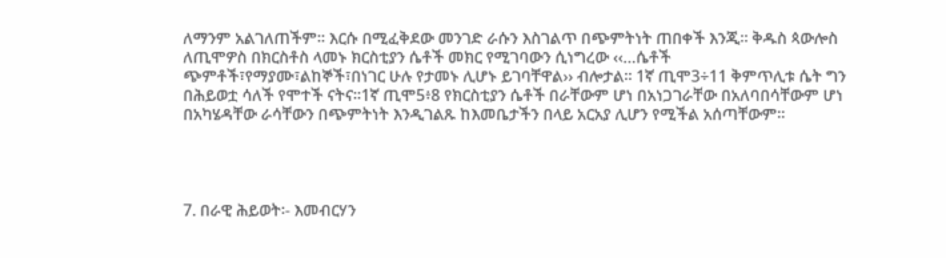ለማንም አልገለጠችም፡፡ እርሱ በሚፈቅደው መንገድ ራሱን እስገልጥ በጭምትነት ጠበቀች እንጂ፡፡ ቅዱስ ጳውሎስ ለጢሞዎስ በክርስቶስ ላመኑ ክርስቲያን ሴቶች መክር የሚገባውን ሲነግረው ‹‹…ሴቶች ጭምቶች፣የማያሙ፣ልከኞች፣በነገር ሁሉ የታመኑ ሊሆኑ ይገባቸዋል›› ብሎታል፡፡ 1ኛ ጢሞ3÷11 ቅምጥሊቱ ሴት ግን በሕይወቷ ሳለች የሞተች ናትና፡፡1ኛ ጢሞ5፥8 የክርስቲያን ሴቶች በራቸውም ሆነ በአነጋገራቸው በአለባበሳቸውም ሆነ በአካሄዳቸው ራሳቸውን በጭምትነት እንዲገልጹ ከእመቤታችን በላይ አርአያ ሊሆን የሚችል አሰጣቸውም፡፡




7. በራዊ ሕይወት፡- እመብርሃን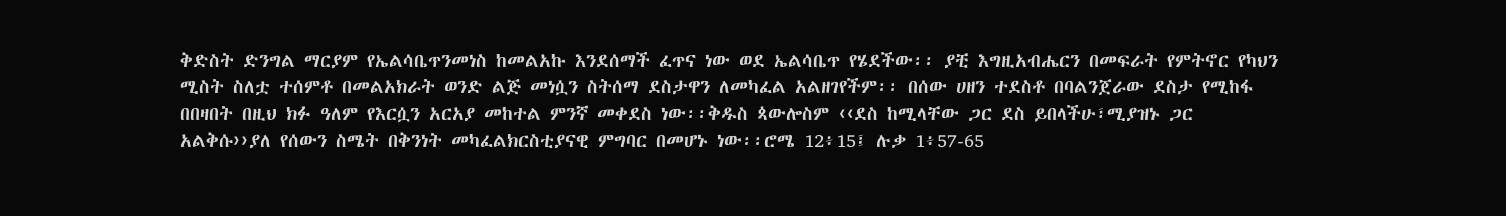ቅድስት ድንግል ማርያም የኤልሳቤጥንመነስ ከመልአኩ እንደሰማች ፈጥና ነው ወደ ኤልሳቤጥ የሄደችው፡፡ ያቺ እግዚአብሔርን በመፍራት የምትኖር የካህን ሚስት ስለቷ ተሰምቶ በመልአክራት ወንድ ልጅ መነሷን ስትሰማ ደስታዋን ለመካፈል አልዘገየችም፡፡ በሰው ሀዘን ተደስቶ በባልንጀራው ደስታ የሚከፋ በበዛበት በዚህ ክፉ ዓለም የእርሷን አርአያ መከተል ምንኛ መቀደስ ነው፡፡ቅዱስ ጳውሎስም ‹‹ደስ ከሚላቸው ጋር ደስ ይበላችሁ፣ሚያዝኑ ጋር አልቅሱ››ያለ የሰውን ስሜት በቅንነት መካፈልክርስቲያናዊ ምግባር በመሆኑ ነው፡፡ሮሜ 12፥15፤ ሉቃ 1፥57-65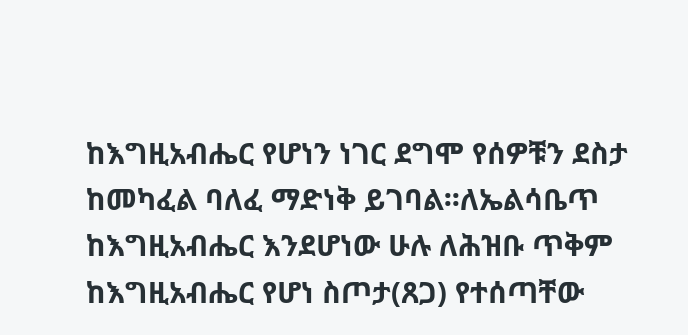ከእግዚአብሔር የሆነን ነገር ደግሞ የሰዎቹን ደስታ ከመካፈል ባለፈ ማድነቅ ይገባል፡፡ለኤልሳቤጥ ከእግዚአብሔር እንደሆነው ሁሉ ለሕዝቡ ጥቅም ከእግዚአብሔር የሆነ ስጦታ(ጸጋ) የተሰጣቸው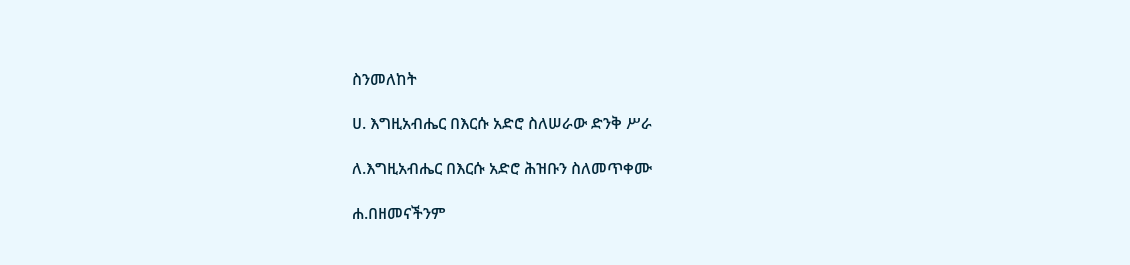ስንመለከት

ሀ. እግዚአብሔር በእርሱ አድሮ ስለሠራው ድንቅ ሥራ

ለ.እግዚአብሔር በእርሱ አድሮ ሕዝቡን ስለመጥቀሙ

ሐ.በዘመናችንም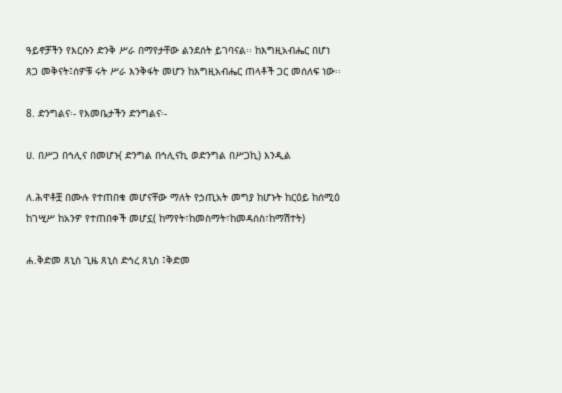ዓይኖቻችን የእርሱን ድንቅ ሥራ በማየታቸው ልንደሰት ይገባናል፡፡ ከእግዚአብሔር በሆነ ጸጋ መቅናት፤ሰዎቹ ሩት ሥራ እንቅፋት መሆን ከእግዚአብሔር ጠላቶች ጋር መሰለፍ ነው፡፡

8. ድንግልና፡- የእመቤታችን ድንግልና፡-

ሀ. በሥጋ በኅሊና በመሆኑ( ድንግል በኅሊናኪ ወድንግል በሥጋኪ) እንዲል

ለ.ሕዋቶቿ በሙሉ የተጠበቁ መሆናቸው ማለት የኃጢአት መግያ ከሆኑት ከርዕይ ከሰሚዕ ከገሢሥ ከአንዎ የተጠበቀች መሆኗ( ከማየት፣ከመስማት፣ከመዳሰስ፣ከማሽተት)

ሐ.ቅድመ ጸኒስ ጊዜ ጸኒስ ድኅረ ጸኒስ ፤ቅድመ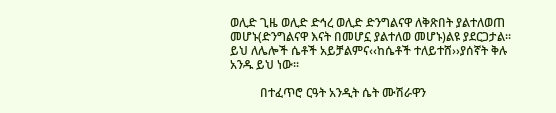ወሊድ ጊዜ ወሊድ ድኅረ ወሊድ ድንግልናዋ ለቅጽበት ያልተለወጠ መሆኑ(ድንግልናዋ እናት በመሆኗ ያልተለወ መሆኑ)ልዩ ያደርጋታል፡፡ይህ ለሌሎች ሴቶች አይቻልምና‹‹ከሴቶች ተለይተሸ››ያሰኛት ቅሉ አንዱ ይህ ነው፡፡

          በተፈጥሮ ርዓት አንዲት ሴት ሙሽራዋን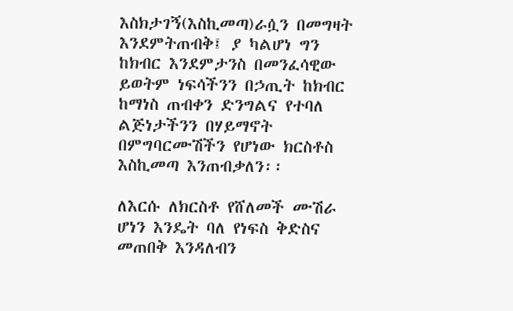እስክታገኝ(እስኪመጣ)ራሷን በመግዛት እንደምትጠብቅ፤ ያ ካልሆነ ግን ከክብር እንደምታንስ በመንፈሳዊው ይወትም ነፍሳችንን በኃጢት ከክብር ከማነስ ጠብቀን ድንግልና የተባለ ልጅነታችንን በሃይማኖት በምግባርሙሽችን የሆነው ክርስቶስ እስኪመጣ እንጠብቃለን፡፡

ለእርሱ ለክርስቶ የሸለመች ሙሽራ ሆነን እንዴት ባለ የነፍስ ቅድስና መጠበቅ እንዳለብን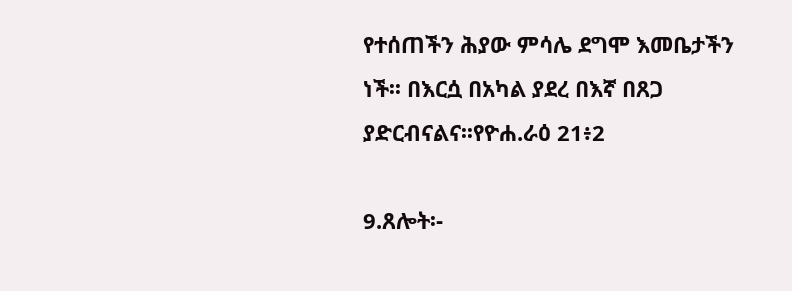የተሰጠችን ሕያው ምሳሌ ደግሞ እመቤታችን ነች፡፡ በእርሷ በአካል ያደረ በእኛ በጸጋ ያድርብናልና፡፡የዮሐ.ራዕ 21፥2

9.ጸሎት፡-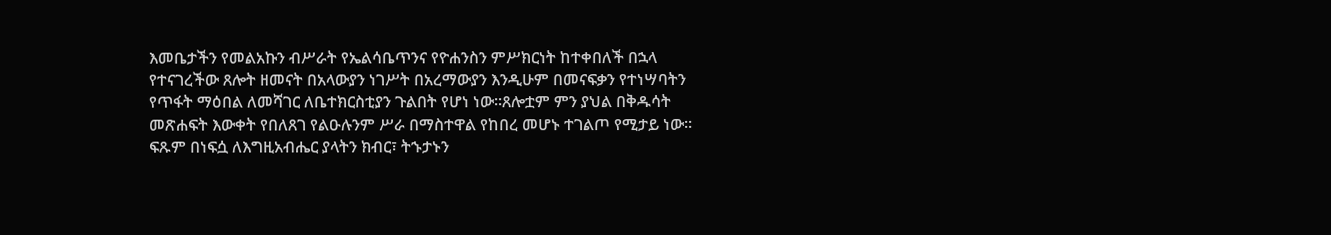እመቤታችን የመልአኩን ብሥራት የኤልሳቤጥንና የዮሐንስን ምሥክርነት ከተቀበለች በኋላ የተናገረችው ጸሎት ዘመናት በአላውያን ነገሥት በአረማውያን እንዲሁም በመናፍቃን የተነሣባትን የጥፋት ማዕበል ለመሻገር ለቤተክርስቲያን ጉልበት የሆነ ነው፡፡ጸሎቷም ምን ያህል በቅዱሳት መጽሐፍት እውቀት የበለጸገ የልዑሉንም ሥራ በማስተዋል የከበረ መሆኑ ተገልጦ የሚታይ ነው፡፡  ፍጹም በነፍሷ ለእግዚአብሔር ያላትን ክብር፣ ትኁታኑን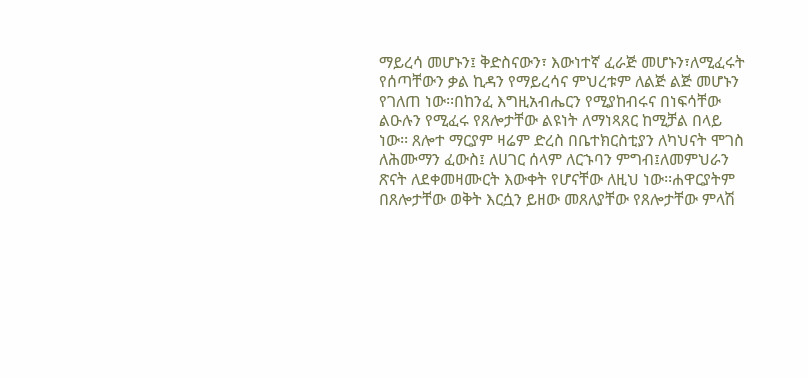ማይረሳ መሆኑን፤ ቅድስናውን፣ እውነተኛ ፈራጅ መሆኑን፣ለሚፈሩት የሰጣቸውን ቃል ኪዳን የማይረሳና ምህረቱም ለልጅ ልጅ መሆኑን የገለጠ ነው፡፡በከንፈ እግዚአብሔርን የሚያከብሩና በነፍሳቸው ልዑሉን የሚፈሩ የጸሎታቸው ልዩነት ለማነጻጸር ከሚቻል በላይ ነው፡፡ ጸሎተ ማርያም ዛሬም ድረስ በቤተክርስቲያን ለካህናት ሞገስ ለሕሙማን ፈውስ፤ ለሀገር ሰላም ለርኁባን ምግብ፤ለመምህራን ጽናት ለደቀመዛሙርት እውቀት የሆናቸው ለዚህ ነው፡፡ሐዋርያትም በጸሎታቸው ወቅት እርሷን ይዘው መጸለያቸው የጸሎታቸው ምላሽ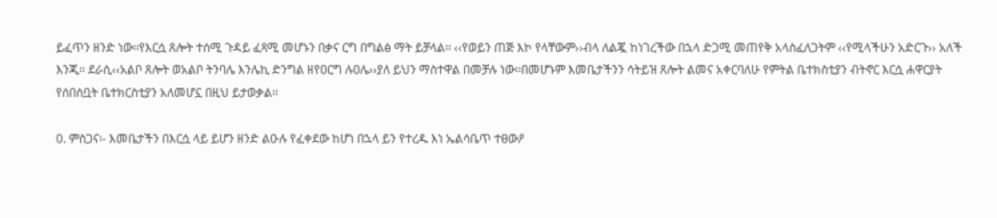ይፈጥን ዘንድ ነው፡፡የእርሷ ጸሎት ተሰሚ ጉዳይ ፈጻሚ መሆኑን በቃና ርግ በግልፅ ማት ይቻላል፡፡ ‹‹የወይን ጠጅ እኮ የላቸውም››ብላ ለልጇ ከነገረችው በኋላ ድጋሚ መጠየቅ አላስፈለጋትም ‹‹የሚላችሁን አድርጉ›› አለች እንጂ፡፡ ደራሲ‹‹አልቦ ጸሎት ወአልቦ ትንባሌ እንሌኪ ድንግል ዘየዐርግ ሉዐሌ››ያለ ይህን ማስተዋል በመቻሉ ነው፡፡በመሆኑም እመቤታችንን ሳትይዝ ጸሎት ልመና አቀርባለሁ የምትል ቤተክስቲያን ብትኖር እርሷ ሐዋርያት የሰበሰቧት ቤተክርስቲያን አለመሆኗ በዚህ ይታወቃል፡፡

0. ምስጋና፡- እመቤታችን በእርሷ ላይ ይሆን ዘንድ ልዑሉ የፈቀደው ከሆነ በኋላ ይን የተረዱ እነ ኤልሳቤጥ ተፀውዖ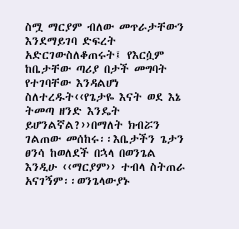ስሟ ማርያም ብለው መጥራታቸውን እንደማይገባ ድፍረት አድርገውስለቆጠሩት፤ የእርሷም ከቤታቸው ጣሪያ በታች መግባት የተገባቸው እንዳልሆነ ስለተረዱት‹‹የጌታዬ እናት ወደ እኔ ትመጣ ዘንድ እንዴት ይሆንልኛል?››በማለት ክብሯን ገልጠው መሰከሩ፡፡እቤታችን ጌታን ፀንሳ ከወለደች በኋላ በወንጌል እንዲሁ ‹‹ማርያም›› ተብላ ስትጠራ አናገኝም፡፡ወንጌላውያኑ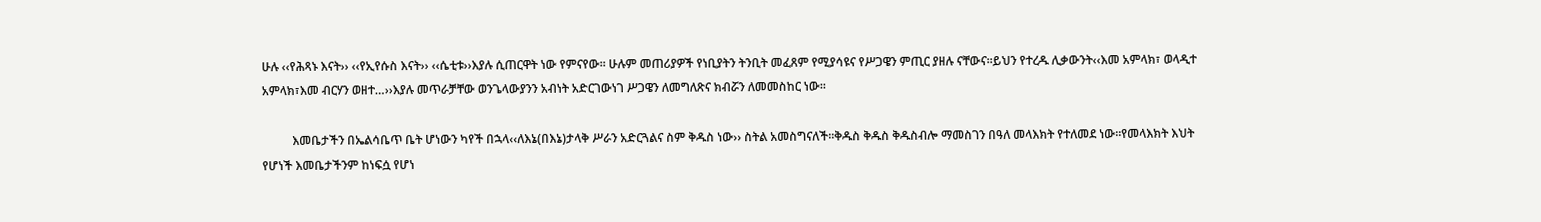ሁሉ ‹‹የሕጻኑ እናት›› ‹‹የኢየሱስ እናት›› ‹‹ሴቲቱ››እያሉ ሲጠርዋት ነው የምናየው፡፡ ሁሉም መጠሪያዎች የነቢያትን ትንቢት መፈጸም የሚያሳዩና የሥጋዌን ምጢር ያዘሉ ናቸውና፡፡ይህን የተረዱ ሊቃውንት‹‹እመ አምላክ፣ ወላዲተ አምላክ፣እመ ብርሃን ወዘተ…››እያሉ መጥራቻቸው ወንጌላውያንን አብነት አድርገውነገ ሥጋዌን ለመግለጽና ክብሯን ለመመስከር ነው፡፡

          እመቤታችን በኤልሳቤጥ ቤት ሆነውን ካየች በኋላ‹‹ለእኔ(በእኔ)ታላቅ ሥራን አድርጓልና ስም ቅዱስ ነው›› ስትል አመስግናለች፡፡ቅዱስ ቅዱስ ቅዱስብሎ ማመስገን በዓለ መላእክት የተለመደ ነው፡፡የመላእክት እህት የሆነች እመቤታችንም ከነፍሷ የሆነ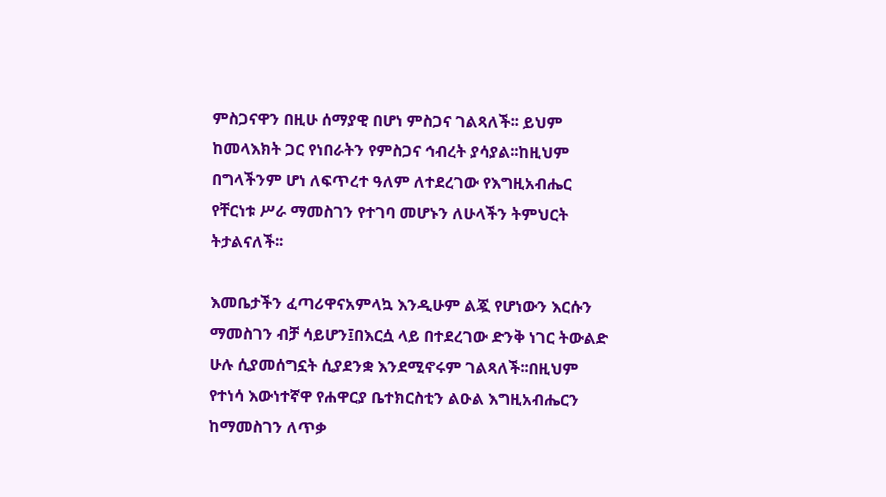ምስጋናዋን በዚሁ ሰማያዊ በሆነ ምስጋና ገልጻለች፡፡ ይህም ከመላእክት ጋር የነበራትን የምስጋና ኅብረት ያሳያል፡፡ከዚህም በግላችንም ሆነ ለፍጥረተ ዓለም ለተደረገው የእግዚአብሔር የቸርነቱ ሥራ ማመስገን የተገባ መሆኑን ለሁላችን ትምህርት ትታልናለች፡፡

እመቤታችን ፈጣሪዋናአምላኳ እንዲሁም ልጇ የሆነውን እርሱን ማመስገን ብቻ ሳይሆን፤በእርሷ ላይ በተደረገው ድንቅ ነገር ትውልድ ሁሉ ሲያመሰግኗት ሲያደንቋ እንደሚኖሩም ገልጻለች፡፡በዚህም የተነሳ እውነተኛዋ የሐዋርያ ቤተክርስቲን ልዑል እግዚአብሔርን ከማመስገን ለጥቃ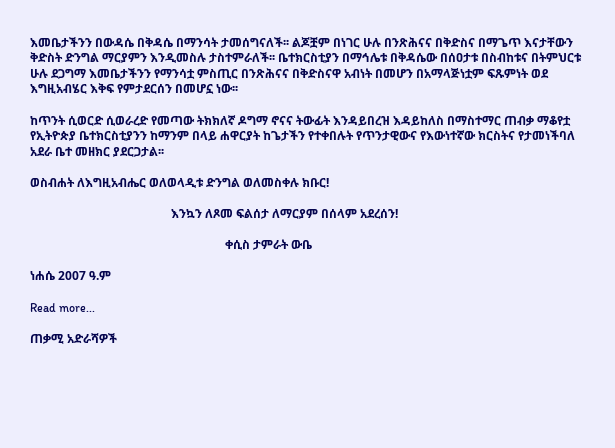እመቤታችንን በውዳሴ በቅዳሴ በማንሳት ታመሰግናለች፡፡ ልጆቿም በነገር ሁሉ በንጽሕናና በቅድስና በማጌጥ እናታቸውን ቅድስት ድንግል ማርያምን እንዲመስሉ ታስተምራለች፡፡ ቤተክርስቲያን በማኅሌቱ በቅዳሴው በሰዐታቱ በስብከቱና በትምህርቱ ሁሉ ደጋግማ እመቤታችንን የማንሳቷ ምስጢር በንጽሕናና በቅድስናዋ አብነት በመሆን በአማላጅነቷም ፍጹምነት ወደ እግዚአብሄር እቅፍ የምታደርሰን በመሆኗ ነው፡፡

ከጥንት ሲወርድ ሲወራረድ የመጣው ትክክለኛ ዶግማ ኖናና ትውፊት እንዳይበረዝ እዳይከለስ በማስተማር ጠብቃ ማቆየቷ የኢትዮጵያ ቤተክርስቲያንን ከማንም በላይ ሐዋርያት ከጌታችን የተቀበሉት የጥንታዊውና የእውነተኛው ክርስትና የታመነችባለ አደራ ቤተ መዘክር ያደርጋታል፡፡

ወስብሐት ለእግዚአብሔር ወለወላዲቱ ድንግል ወለመስቀሉ ክቡር!

                                               እንኳን ለጾመ ፍልሰታ ለማርያም በሰላም አደረሰን!

                                                                 ቀሲስ ታምራት ውቤ

ነሐሴ 2007 ዓ.ም

Read more...

ጠቃሚ አድራሻዎች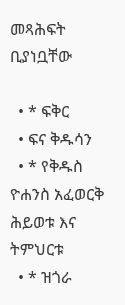መጻሕፍት ቢያነቧቸው

  • * ፍቅር
  • ፍና ቅዱሳን
  • * የቅዱስ ዮሐንስ አፈወርቅ ሕይወቱ እና ትምህርቱ
  • * ዝጎራ